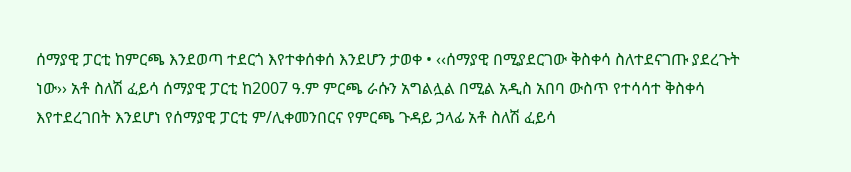ሰማያዊ ፓርቲ ከምርጫ እንደወጣ ተደርጎ እየተቀሰቀሰ እንደሆን ታወቀ • ‹‹ሰማያዊ በሚያደርገው ቅስቀሳ ስለተደናገጡ ያደረጉት ነው›› አቶ ስለሽ ፈይሳ ሰማያዊ ፓርቲ ከ2007 ዓ.ም ምርጫ ራሱን አግልሏል በሚል አዲስ አበባ ውስጥ የተሳሳተ ቅስቀሳ እየተደረገበት እንደሆነ የሰማያዊ ፓርቲ ም/ሊቀመንበርና የምርጫ ጉዳይ ኃላፊ አቶ ስለሽ ፈይሳ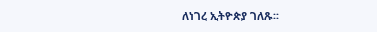ለነገረ ኢትዮጵያ ገለጹ፡፡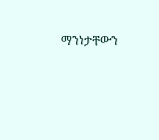ማንነታቸውን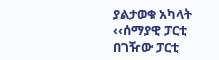ያልታወቁ አካላት ‹‹ሰማያዊ ፓርቲ በገዥው ፓርቲ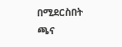በሚደርስበት ጫና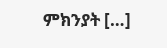ምክንያት […]